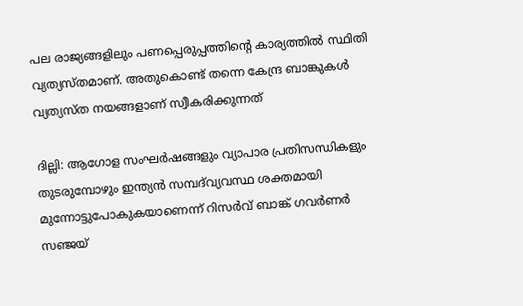പല രാജ്യങ്ങളിലും പണപ്പെരുപ്പത്തിൻ്റെ കാര്യത്തിൽ സ്ഥിതി വ്യത്യസ്തമാണ്. അതുകൊണ്ട് തന്നെ കേന്ദ്ര ബാങ്കുകൾ വ്യത്യസ്ത നയങ്ങളാണ് സ്വീകരിക്കുന്നത്

ദില്ലി: ആഗോള സംഘർഷങ്ങളും വ്യാപാര പ്രതിസന്ധികളും തുടരുമ്പോഴും ഇന്ത്യൻ സമ്പദ്‌വ്യവസ്ഥ ശക്തമായി മുന്നോട്ടുപോകുകയാണെന്ന് റിസർവ് ബാങ്ക് ഗവർണർ സഞ്ജയ്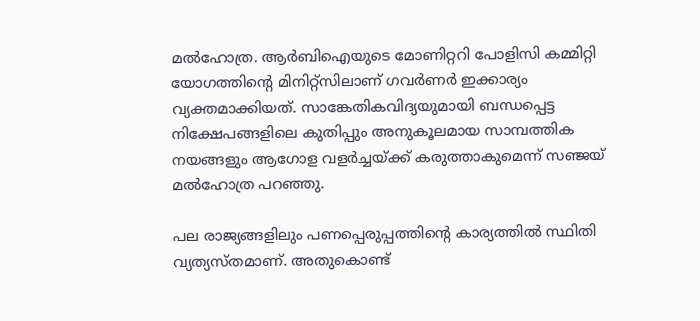മൽഹോത്ര. ആർബിഐയുടെ മോണിറ്ററി പോളിസി കമ്മിറ്റി യോഗത്തിൻ്റെ മിനിറ്റ്സിലാണ് ഗവർണർ ഇക്കാര്യം വ്യക്തമാക്കിയത്. സാങ്കേതികവിദ്യയുമായി ബന്ധപ്പെട്ട നിക്ഷേപങ്ങളിലെ കുതിപ്പും അനുകൂലമായ സാമ്പത്തിക നയങ്ങളും ആഗോള വളർച്ചയ്ക്ക് കരുത്താകുമെന്ന് സഞ്ജയ് മൽഹോത്ര പറഞ്ഞു.

പല രാജ്യങ്ങളിലും പണപ്പെരുപ്പത്തിൻ്റെ കാര്യത്തിൽ സ്ഥിതി വ്യത്യസ്തമാണ്. അതുകൊണ്ട്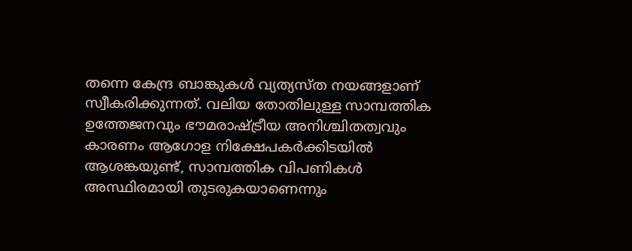തന്നെ കേന്ദ്ര ബാങ്കുകൾ വ്യത്യസ്ത നയങ്ങളാണ് സ്വീകരിക്കുന്നത്. വലിയ തോതിലുള്ള സാമ്പത്തിക ഉത്തേജനവും ഭൗമരാഷ്ട്രീയ അനിശ്ചിതത്വവും കാരണം ആഗോള നിക്ഷേപകർക്കിടയിൽ ആശങ്കയുണ്ട്, സാമ്പത്തിക വിപണികൾ അസ്ഥിരമായി തുടരുകയാണെന്നും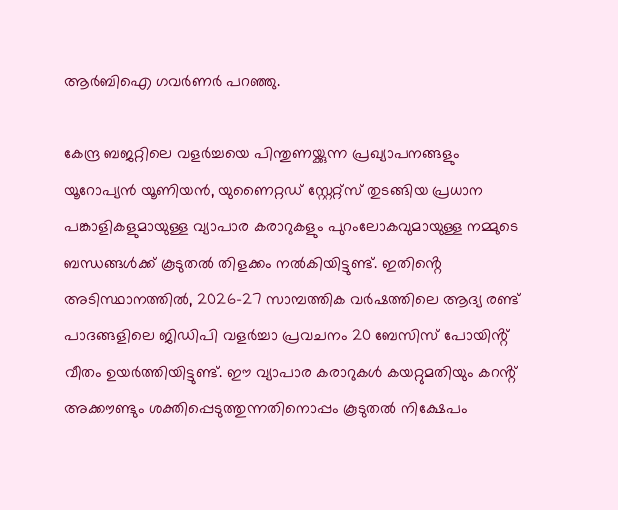ആർബിഐ ഗവർണർ പറഞ്ഞു.

കേന്ദ്ര ബജറ്റിലെ വളർച്ചയെ പിന്തുണയ്ക്കുന്ന പ്രഖ്യാപനങ്ങളും യൂറോപ്യൻ യൂണിയൻ, യുണൈറ്റഡ് സ്റ്റേറ്റ്സ് തുടങ്ങിയ പ്രധാന പങ്കാളികളുമായുള്ള വ്യാപാര കരാറുകളും പുറംലോകവുമായുള്ള നമ്മുടെ ബന്ധങ്ങൾക്ക് കൂടുതൽ തിളക്കം നൽകിയിട്ടുണ്ട്. ഇതിൻ്റെ അടിസ്ഥാനത്തിൽ, 2026-27 സാമ്പത്തിക വർഷത്തിലെ ആദ്യ രണ്ട് പാദങ്ങളിലെ ജിഡിപി വളർച്ചാ പ്രവചനം 20 ബേസിസ് പോയിൻ്റ് വീതം ഉയർത്തിയിട്ടുണ്ട്. ഈ വ്യാപാര കരാറുകൾ കയറ്റുമതിയും കറൻ്റ് അക്കൗണ്ടും ശക്തിപ്പെടുത്തുന്നതിനൊപ്പം കൂടുതൽ നിക്ഷേപം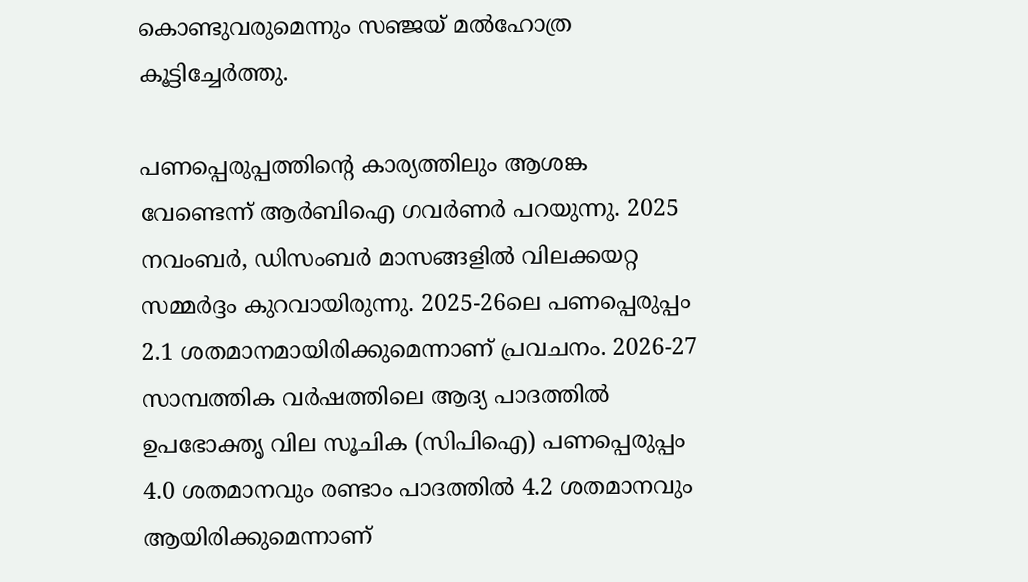കൊണ്ടുവരുമെന്നും സഞ്ജയ് മൽഹോത്ര കൂട്ടിച്ചേർത്തു.

പണപ്പെരുപ്പത്തിൻ്റെ കാര്യത്തിലും ആശങ്ക വേണ്ടെന്ന് ആർബിഐ ഗവർണർ പറയുന്നു. 2025 നവംബർ, ഡിസംബർ മാസങ്ങളിൽ വിലക്കയറ്റ സമ്മർദ്ദം കുറവായിരുന്നു. 2025-26ലെ പണപ്പെരുപ്പം 2.1 ശതമാനമായിരിക്കുമെന്നാണ് പ്രവചനം. 2026-27 സാമ്പത്തിക വർഷത്തിലെ ആദ്യ പാദത്തിൽ ഉപഭോക്തൃ വില സൂചിക (സിപിഐ) പണപ്പെരുപ്പം 4.0 ശതമാനവും രണ്ടാം പാദത്തിൽ 4.2 ശതമാനവും ആയിരിക്കുമെന്നാണ്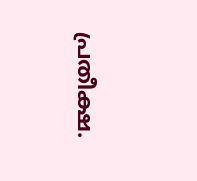പ്രതീക്ഷ.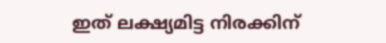ഇത് ലക്ഷ്യമിട്ട നിരക്കിന്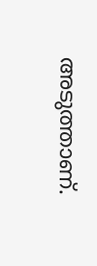അടുത്താണ്.